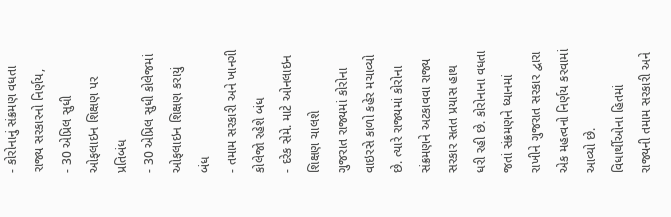- કોરોનાનું સંક્રમણ વધતા રાજ્ય સરકારનો નિર્ણય,
- 30 એપ્રિલ સુધી ઓફલાઇન શિક્ષણ પર પ્રતિબંધ
- 30 એપ્રિલ સુધી કોલેજમાં ઓફલાઇન શિક્ષણ કરાયું બંધ
- તમામ સરકારી અને ખાનગી કોલેજો રહેશે બંધ
- દરેક સેમે. માટે ઓનલાઇન શિક્ષણ ચાલશે
ગુજરાત રાજ્યમાં કોરોના વાઇરસે કાળો કહેર મચાવ્યો છે. ત્યારે રાજ્યમાં કોરોના સંક્રમણને અટકાવવા રાજ્ય સરકાર સતત પ્રયાસ હાથ ધરી રહી છે. કોરોનાના વધતા જતાં સંક્રમણને ધ્યાનમાં રાખીને ગુજરાત સરકાર દ્વારા એક મહત્વનો નિર્ણય કરવામાં આવ્યો છે.
વિધાર્થીઓના હિતમાં રાજ્યની તમામ સરકારી અને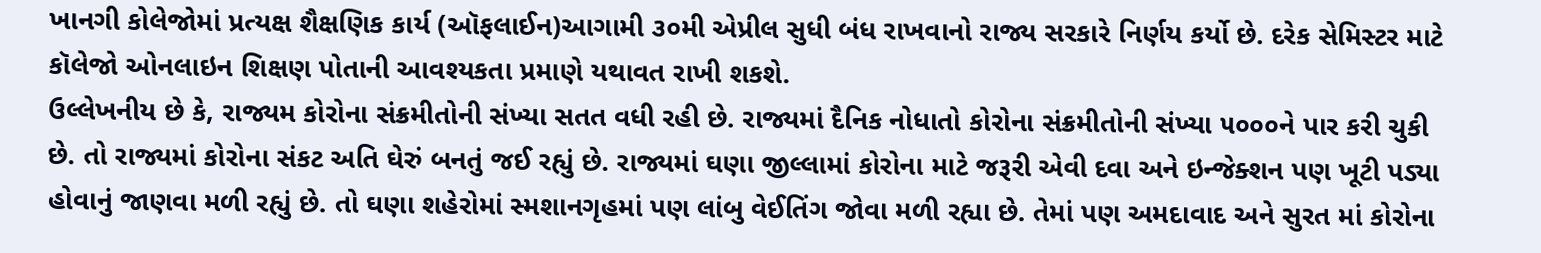ખાનગી કોલેજોમાં પ્રત્યક્ષ શૈક્ષણિક કાર્ય (ઑફલાઈન)આગામી ૩૦મી એપ્રીલ સુધી બંધ રાખવાનો રાજ્ય સરકારે નિર્ણય કર્યો છે. દરેક સેમિસ્ટર માટે કૉલેજો ઓનલાઇન શિક્ષણ પોતાની આવશ્યકતા પ્રમાણે યથાવત રાખી શકશે.
ઉલ્લેખનીય છે કે, રાજ્યમ કોરોના સંક્રમીતોની સંખ્યા સતત વધી રહી છે. રાજ્યમાં દૈનિક નોધાતો કોરોના સંક્રમીતોની સંખ્યા ૫૦૦૦ને પાર કરી ચુકી છે. તો રાજ્યમાં કોરોના સંકટ અતિ ઘેરું બનતું જઈ રહ્યું છે. રાજ્યમાં ઘણા જીલ્લામાં કોરોના માટે જરૂરી એવી દવા અને ઇન્જેક્શન પણ ખૂટી પડ્યા હોવાનું જાણવા મળી રહ્યું છે. તો ઘણા શહેરોમાં સ્મશાનગૃહમાં પણ લાંબુ વેઈતિંગ જોવા મળી રહ્યા છે. તેમાં પણ અમદાવાદ અને સુરત માં કોરોના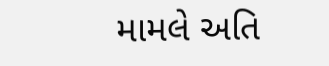મામલે અતિ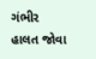ગંભીર હાલત જોવા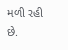મળી રહી છે.